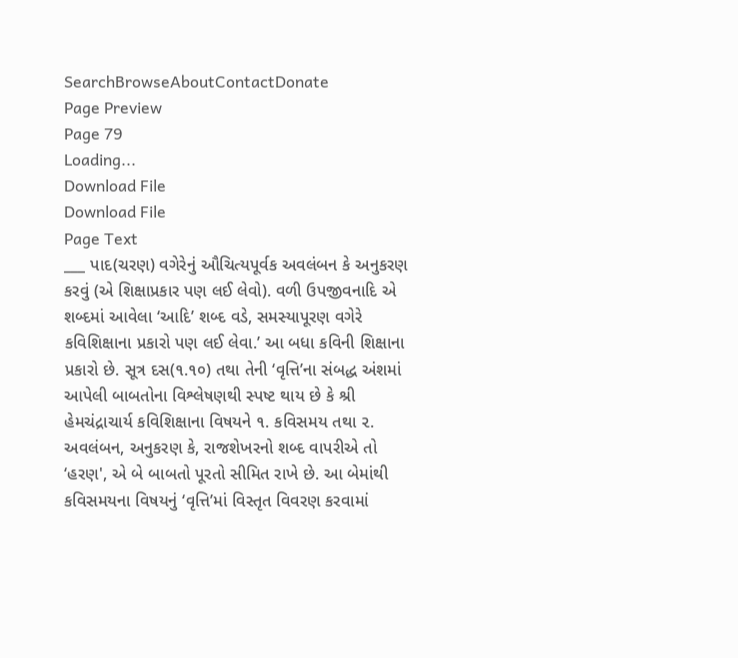SearchBrowseAboutContactDonate
Page Preview
Page 79
Loading...
Download File
Download File
Page Text
___ પાદ(ચરણ) વગેરેનું ઔચિત્યપૂર્વક અવલંબન કે અનુકરણ કરવું (એ શિક્ષાપ્રકાર પણ લઈ લેવો). વળી ઉપજીવનાદિ એ શબ્દમાં આવેલા ‘આદિ’ શબ્દ વડે, સમસ્યાપૂરણ વગેરે કવિશિક્ષાના પ્રકારો પણ લઈ લેવા.’ આ બધા કવિની શિક્ષાના પ્રકારો છે. સૂત્ર દસ(૧.૧૦) તથા તેની ‘વૃત્તિ’ના સંબદ્ધ અંશમાં આપેલી બાબતોના વિશ્લેષણથી સ્પષ્ટ થાય છે કે શ્રી હેમચંદ્રાચાર્ય કવિશિક્ષાના વિષયને ૧. કવિસમય તથા ૨. અવલંબન, અનુકરણ કે, રાજશેખરનો શબ્દ વાપરીએ તો ‘હરણ', એ બે બાબતો પૂરતો સીમિત રાખે છે. આ બેમાંથી કવિસમયના વિષયનું ‘વૃત્તિ’માં વિસ્તૃત વિવરણ કરવામાં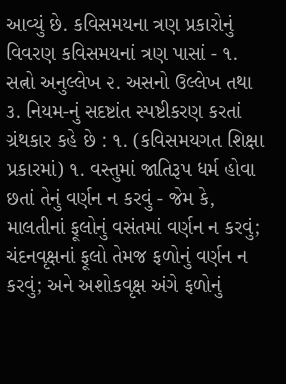આવ્યું છે. કવિસમયના ત્રણ પ્રકારોનું વિવરણ કવિસમયનાં ત્રણ પાસાં - ૧. સત્નો અનુલ્લેખ ૨. અસનો ઉલ્લેખ તથા ૩. નિયમ-નું સદષ્ટાંત સ્પષ્ટીકરણ કરતાં ગ્રંથકાર કહે છે : ૧. (કવિસમયગત શિક્ષા પ્રકારમાં) ૧. વસ્તુમાં જાતિરૂપ ધર્મ હોવા છતાં તેનું વર્ણન ન કરવું - જેમ કે, માલતીનાં ફૂલોનું વસંતમાં વર્ણન ન કરવું; ચંદનવૃક્ષનાં ફૂલો તેમજ ફળોનું વર્ણન ન કરવું; અને અશોકવૃક્ષ અંગે ફળોનું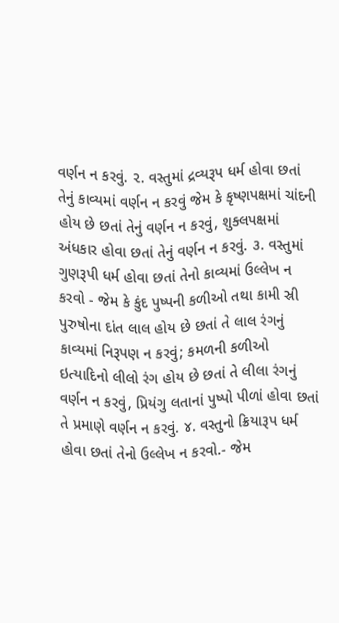વર્ણન ન કરવું. ૨. વસ્તુમાં દ્રવ્યરૂપ ધર્મ હોવા છતાં તેનું કાવ્યમાં વર્ણન ન કરવું જેમ કે કૃષ્ણપક્ષમાં ચાંદની હોય છે છતાં તેનું વર્ણન ન કરવું, શુક્લપક્ષમાં અંધકાર હોવા છતાં તેનું વર્ણન ન કરવું. ૩. વસ્તુમાં ગુણરૂપી ધર્મ હોવા છતાં તેનો કાવ્યમાં ઉલ્લેખ ન કરવો - જેમ કે કુંદ પુષ્પની કળીઓ તથા કામી સ્રી પુરુષોના દાંત લાલ હોય છે છતાં તે લાલ રંગનું કાવ્યમાં નિરૂપણ ન કરવું; કમળની કળીઓ ઇત્યાદિનો લીલો રંગ હોય છે છતાં તે લીલા રંગનું વર્ણન ન કરવું, પ્રિયંગુ લતાનાં પુષ્પો પીળાં હોવા છતાં તે પ્રમાણે વર્ણન ન કરવું. ૪. વસ્તુનો ક્રિયારૂપ ધર્મ હોવા છતાં તેનો ઉલ્લેખ ન કરવો.- જેમ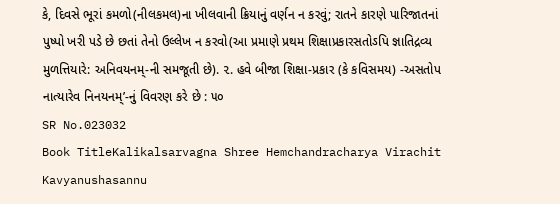કે, દિવસે ભૂરાં કમળો(નીલકમલ)ના ખીલવાની ક્રિયાનું વર્ણન ન કરવું; રાતને કારણે પારિજાતનાં પુષ્પો ખરી પડે છે છતાં તેનો ઉલ્લેખ ન કરવો(આ પ્રમાણે પ્રથમ શિક્ષાપ્રકારસતોઽપિ જ્ઞાતિદ્રવ્ય મુળત્તિયારે: અનિવયનમ્-ની સમજૂતી છે). ૨. હવે બીજા શિક્ષા-પ્રકાર (કે કવિસમય) -અસતોપ નાત્યારેવ નિનયનમ્’-નું વિવરણ કરે છે : ૫૦
SR No.023032
Book TitleKalikalsarvagna Shree Hemchandracharya Virachit Kavyanushasannu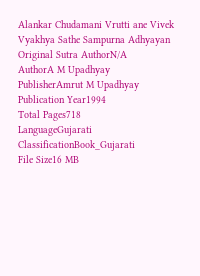Alankar Chudamani Vrutti ane Vivek Vyakhya Sathe Sampurna Adhyayan
Original Sutra AuthorN/A
AuthorA M Upadhyay
PublisherAmrut M Upadhyay
Publication Year1994
Total Pages718
LanguageGujarati
ClassificationBook_Gujarati
File Size16 MB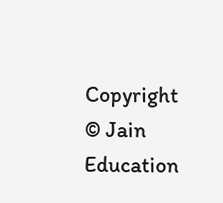Copyright © Jain Education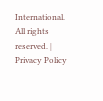International. All rights reserved. | Privacy Policy